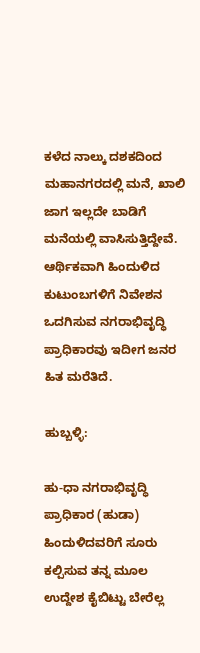ಕಳೆದ ನಾಲ್ಕು ದಶಕದಿಂದ ಮಹಾನಗರದಲ್ಲಿ ಮನೆ, ಖಾಲಿ ಜಾಗ ಇಲ್ಲದೇ ಬಾಡಿಗೆ ಮನೆಯಲ್ಲಿ ವಾಸಿಸುತ್ತಿದ್ದೇವೆ. ಆರ್ಥಿಕವಾಗಿ ಹಿಂದುಳಿದ ಕುಟುಂಬಗಳಿಗೆ ನಿವೇಶನ ಒದಗಿಸುವ ನಗರಾಭಿವೃದ್ಧಿ ಪ್ರಾಧಿಕಾರವು ಇದೀಗ ಜನರ ಹಿತ ಮರೆತಿದೆ.

ಹುಬ್ಬಳ್ಳಿ:

ಹು-ಧಾ ನಗರಾಭಿವೃದ್ಧಿ ಪ್ರಾಧಿಕಾರ (ಹುಡಾ) ಹಿಂದುಳಿದವರಿಗೆ ಸೂರು ಕಲ್ಪಿಸುವ ತನ್ನ ಮೂಲ ಉದ್ದೇಶ ಕೈಬಿಟ್ಟು ಬೇರೆಲ್ಲ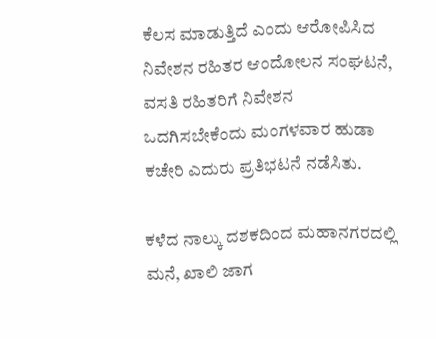ಕೆಲಸ ಮಾಡುತ್ತಿದೆ ಎಂದು ಆರೋಪಿಸಿದ ನಿವೇಶನ ರಹಿತರ ಆಂದೋಲನ ಸಂಘಟನೆ, ವಸತಿ ರಹಿತರಿಗೆ ನಿವೇಶನ ಒದಗಿಸಬೇಕೆಂದು ಮಂಗಳವಾರ ಹುಡಾ ಕಚೇರಿ ಎದುರು ಪ್ರತಿಭಟನೆ ನಡೆಸಿತು.

ಕಳೆದ ನಾಲ್ಕು ದಶಕದಿಂದ ಮಹಾನಗರದಲ್ಲಿ ಮನೆ, ಖಾಲಿ ಜಾಗ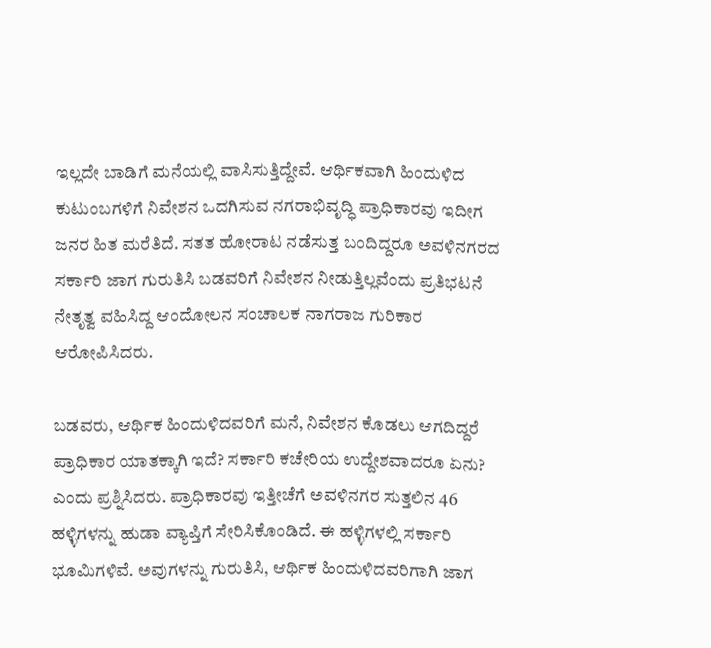ಇಲ್ಲದೇ ಬಾಡಿಗೆ ಮನೆಯಲ್ಲಿ ವಾಸಿಸುತ್ತಿದ್ದೇವೆ. ಆರ್ಥಿಕವಾಗಿ ಹಿಂದುಳಿದ ಕುಟುಂಬಗಳಿಗೆ ನಿವೇಶನ ಒದಗಿಸುವ ನಗರಾಭಿವೃದ್ಧಿ ಪ್ರಾಧಿಕಾರವು ಇದೀಗ ಜನರ ಹಿತ ಮರೆತಿದೆ. ಸತತ ಹೋರಾಟ ನಡೆಸುತ್ತ ಬಂದಿದ್ದರೂ ಅವಳಿನಗರದ ಸರ್ಕಾರಿ ಜಾಗ ಗುರುತಿಸಿ ಬಡವರಿಗೆ ನಿವೇಶನ ನೀಡುತ್ತಿಲ್ಲವೆಂದು ಪ್ರತಿಭಟನೆ ನೇತೃತ್ವ ವಹಿಸಿದ್ದ ಆಂದೋಲನ ಸಂಚಾಲಕ ನಾಗರಾಜ ಗುರಿಕಾರ ಆರೋಪಿಸಿದರು.

ಬಡವರು, ಆರ್ಥಿಕ ಹಿಂದುಳಿದವರಿಗೆ ಮನೆ, ನಿವೇಶನ ಕೊಡಲು ಆಗದಿದ್ದರೆ ಪ್ರಾಧಿಕಾರ ಯಾತಕ್ಕಾಗಿ ಇದೆ? ಸರ್ಕಾರಿ ಕಚೇರಿಯ ಉದ್ದೇಶವಾದರೂ ಏನು? ಎಂದು ಪ್ರಶ್ನಿಸಿದರು. ಪ್ರಾಧಿಕಾರವು ಇತ್ತೀಚೆಗೆ ಅವಳಿನಗರ ಸುತ್ತಲಿನ 46 ಹಳ್ಳಿಗಳನ್ನು ಹುಡಾ ವ್ಯಾಪ್ತಿಗೆ ಸೇರಿಸಿಕೊಂಡಿದೆ. ಈ ಹಳ್ಳಿಗಳಲ್ಲಿ ಸರ್ಕಾರಿ ಭೂಮಿಗಳಿವೆ. ಅವುಗಳನ್ನು ಗುರುತಿಸಿ, ಆರ್ಥಿಕ ಹಿಂದುಳಿದವರಿಗಾಗಿ ಜಾಗ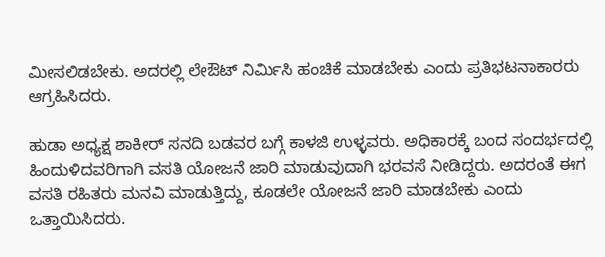ಮೀಸಲಿಡಬೇಕು. ಅದರಲ್ಲಿ ಲೇಔಟ್ ನಿರ್ಮಿಸಿ ಹಂಚಿಕೆ ಮಾಡಬೇಕು ಎಂದು ಪ್ರತಿಭಟನಾಕಾರರು ಆಗ್ರಹಿಸಿದರು.

ಹುಡಾ ಅಧ್ಯಕ್ಷ ಶಾಕೀರ್ ಸನದಿ ಬಡವರ ಬಗ್ಗೆ ಕಾಳಜಿ ಉಳ್ಳವರು. ಅಧಿಕಾರಕ್ಕೆ ಬಂದ ಸಂದರ್ಭದಲ್ಲಿ ಹಿಂದುಳಿದವರಿಗಾಗಿ ವಸತಿ ಯೋಜನೆ ಜಾರಿ ಮಾಡುವುದಾಗಿ ಭರವಸೆ ನೀಡಿದ್ದರು. ಅದರಂತೆ ಈಗ ವಸತಿ ರಹಿತರು ಮನವಿ ಮಾಡುತ್ತಿದ್ದು, ಕೂಡಲೇ ಯೋಜನೆ ಜಾರಿ ಮಾಡಬೇಕು ಎಂದು ಒತ್ತಾಯಿಸಿದರು.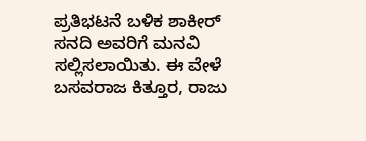ಪ್ರತಿಭಟನೆ ಬಳಿಕ ಶಾಕೀರ್ ಸನದಿ ಅವರಿಗೆ ಮನವಿ ಸಲ್ಲಿಸಲಾಯಿತು. ಈ ವೇಳೆ ಬಸವರಾಜ ಕಿತ್ತೂರ, ರಾಜು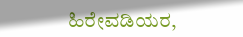ಹಿರೇವಡಿಯರ,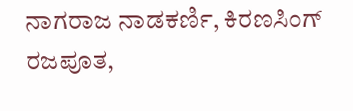ನಾಗರಾಜ ನಾಡಕರ್ಣಿ, ಕಿರಣಸಿಂಗ್ ರಜಪೂತ,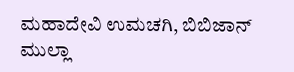ಮಹಾದೇವಿ ಉಮಚಗಿ, ಬಿಬಿಜಾನ್ ಮುಲ್ಲಾ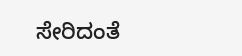ಸೇರಿದಂತೆ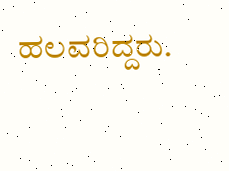ಹಲವರಿದ್ದರು.